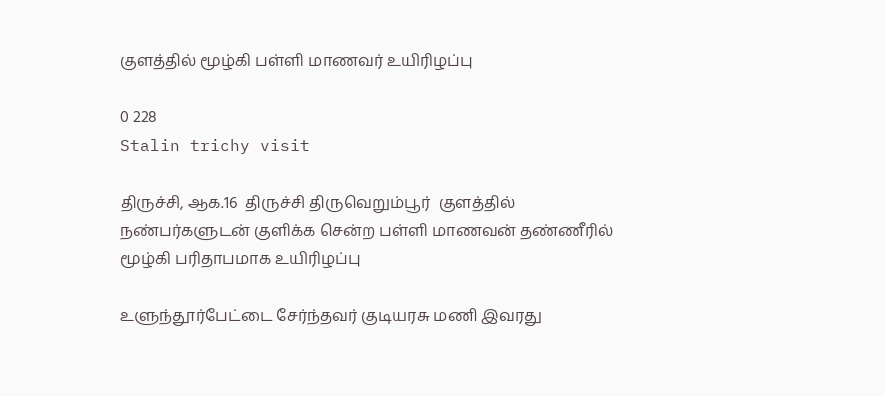குளத்தில் மூழ்கி பள்ளி மாணவர் உயிரிழப்பு

0 228
Stalin trichy visit

திருச்சி, ஆக.16  திருச்சி திருவெறும்பூர்  குளத்தில் நண்பர்களுடன் குளிக்க சென்ற பள்ளி மாணவன் தண்ணீரில் மூழ்கி பரிதாபமாக உயிரிழப்பு

உளுந்தூர்பேட்டை சேர்ந்தவர் குடியரசு மணி இவரது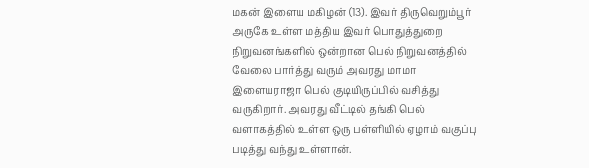மகன் இளைய மகிழன் (13). இவர் திருவெறும்பூர் அருகே உள்ள மத்திய இவர் பொதுத்துறை நிறுவனங்களில் ஒன்றான பெல் நிறுவனத்தில் வேலை பார்த்து வரும் அவரது மாமா இளையராஜா பெல் குடியிருப்பில் வசித்து வருகிறார். அவரது வீட்டில் தங்கி பெல் வளாகத்தில் உள்ள ஒரு பள்ளியில் ஏழாம் வகுப்பு படித்து வந்து உள்ளான்.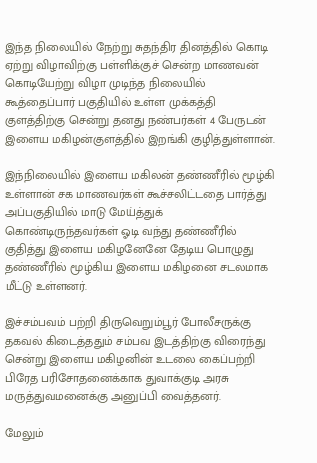இந்த நிலையில் நேற்று சுதந்திர தினத்தில் கொடி ஏற்று விழாவிற்கு பள்ளிக்குச் சென்ற மாணவன் கொடியேற்று விழா முடிந்த நிலையில் கூத்தைப்பார் பகுதியில் உள்ள முக்கத்தி குளத்திற்கு சென்று தனது நண்பர்கள் 4 பேருடன் இளைய மகிழன்குளத்தில் இறங்கி குழித்துள்ளான்.

இந்நிலையில் இளைய மகிலன் தண்ணீரில் மூழ்கி உள்ளான் சக மாணவர்கள் கூச்சலிட்டதை பார்த்து அப்பகுதியில் மாடு மேய்த்துக் கொண்டிருந்தவர்கள் ஓடி வந்து தண்ணீரில் குதித்து இளைய மகிழனேனே தேடிய பொழுது தண்ணீரில் மூழ்கிய இளைய மகிழனை சடலமாக மீட்டு உள்ளனர்.

இச்சம்பவம் பற்றி திருவெறும்பூர் போலீசருக்கு தகவல் கிடைத்ததும் சம்பவ இடத்திற்கு விரைந்து சென்று இளைய மகிழனின் உடலை கைப்பற்றி பிரேத பரிசோதனைக்காக துவாக்குடி அரசு மருத்துவமனைக்கு அனுப்பி வைத்தனர்.

மேலும்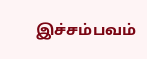இச்சம்பவம்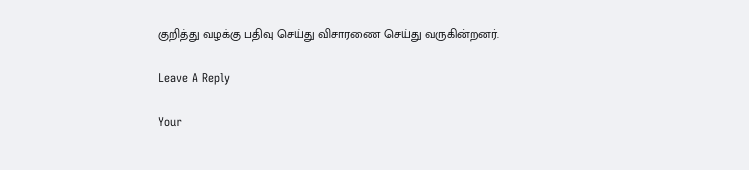குறித்து வழக்கு பதிவு செய்து விசாரணை செய்து வருகின்றனர்.

Leave A Reply

Your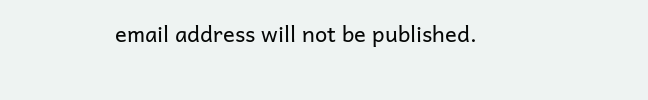email address will not be published.